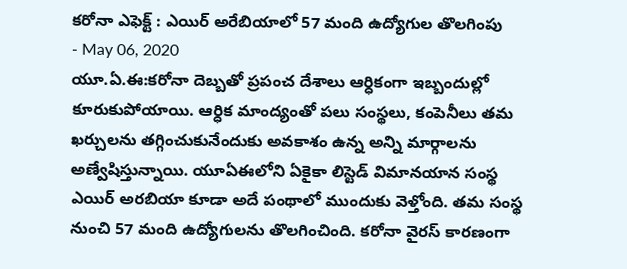కరోనా ఎఫెక్ట్ : ఎయిర్ అరేబియాలో 57 మంది ఉద్యోగుల తొలగింపు
- May 06, 2020
యూ.ఏ.ఈ:కరోనా దెబ్బతో ప్రపంచ దేశాలు ఆర్ధికంగా ఇబ్బందుల్లో కూరుకుపోయాయి. ఆర్ధిక మాంద్యంతో పలు సంస్థలు, కంపెనీలు తమ ఖర్చులను తగ్గించుకునేందుకు అవకాశం ఉన్న అన్ని మార్గాలను అణ్వేషిస్తున్నాయి. యూఏఈలోని ఏకైకా లిస్టెడ్ విమానయాన సంస్థ ఎయిర్ అరబియా కూడా అదే పంథాలో ముందుకు వెళ్తోంది. తమ సంస్థ నుంచి 57 మంది ఉద్యోగులను తొలగించింది. కరోనా వైరస్ కారణంగా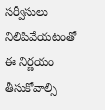సర్వీసులు నిలిపివేయటంతో ఈ నిర్ణయం తీసుకోవాల్సి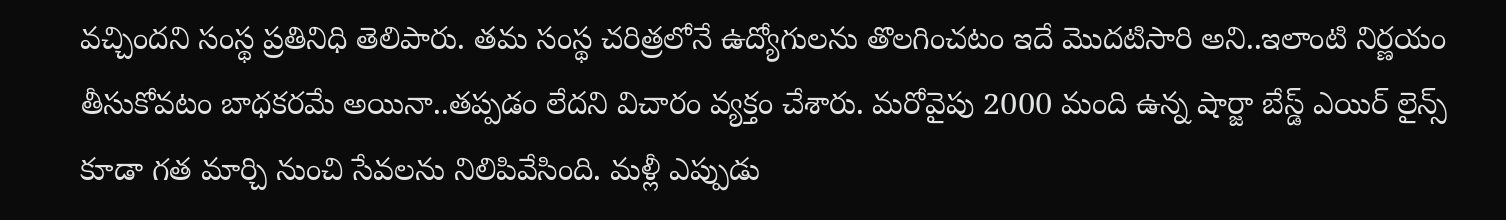వచ్చిందని సంస్థ ప్రతినిధి తెలిపారు. తమ సంస్థ చరిత్రలోనే ఉద్యోగులను తొలగించటం ఇదే మొదటిసారి అని..ఇలాంటి నిర్ణయం తీసుకోవటం బాధకరమే అయినా..తప్పడం లేదని విచారం వ్యక్తం చేశారు. మరోవైపు 2000 మంది ఉన్న షార్జా బేస్డ్ ఎయిర్ లైన్స్ కూడా గత మార్చి నుంచి సేవలను నిలిపివేసింది. మళ్లీ ఎప్పుడు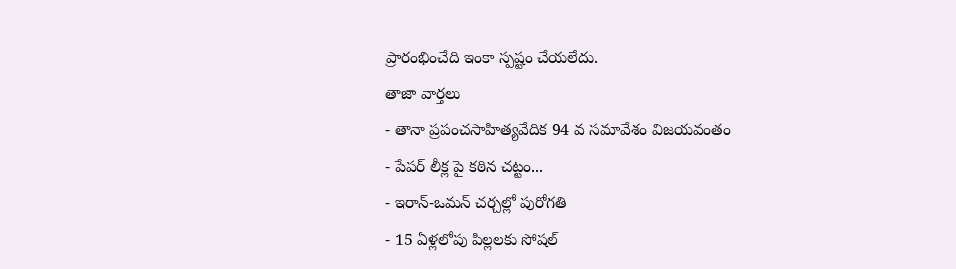ప్రారంభించేది ఇంకా స్పష్టం చేయలేదు.
తాజా వార్తలు
- తానా ప్రపంచసాహిత్యవేదిక 94 వ సమావేశం విజయవంతం
- పేపర్ లీక్ల పై కఠిన చట్టం...
- ఇరాన్-ఒమన్ చర్చల్లో పురోగతి
- 15 ఏళ్లలోపు పిల్లలకు సోషల్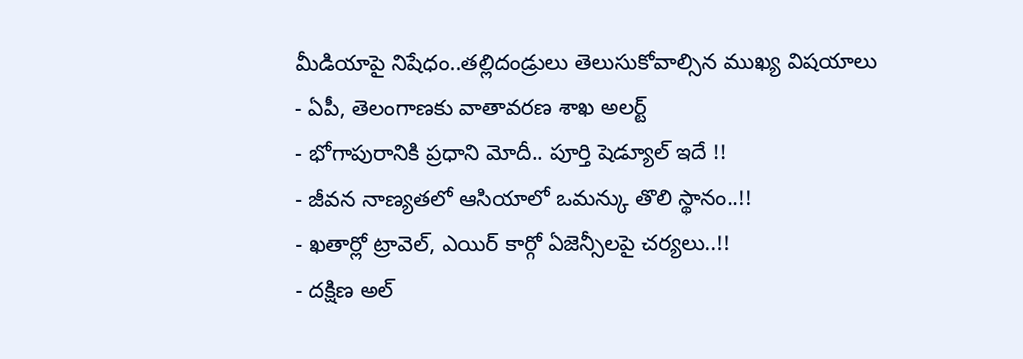మీడియాపై నిషేధం..తల్లిదండ్రులు తెలుసుకోవాల్సిన ముఖ్య విషయాలు
- ఏపీ, తెలంగాణకు వాతావరణ శాఖ అలర్ట్
- భోగాపురానికి ప్రధాని మోదీ.. పూర్తి షెడ్యూల్ ఇదే !!
- జీవన నాణ్యతలో ఆసియాలో ఒమన్కు తొలి స్థానం..!!
- ఖతార్లో ట్రావెల్, ఎయిర్ కార్గో ఏజెన్సీలపై చర్యలు..!!
- దక్షిణ అల్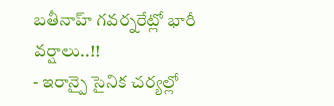బతీనాహ్ గవర్నరేట్లో భారీ వర్షాలు..!!
- ఇరాన్పై సైనిక చర్యల్లో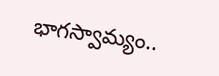భాగస్వామ్యం..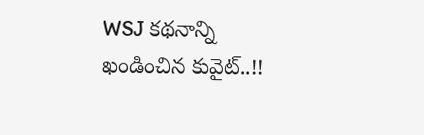WSJ కథనాన్ని ఖండించిన కువైట్..!!